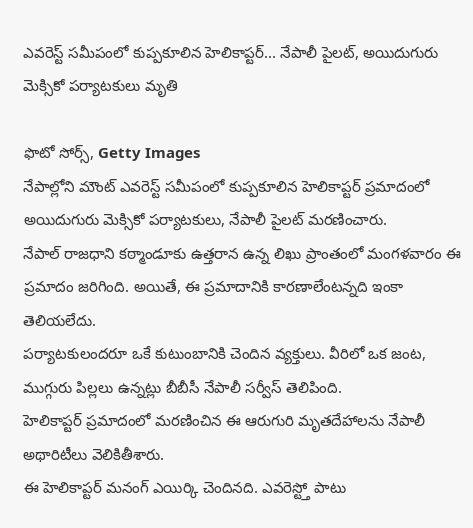ఎవరెస్ట్ సమీపంలో కుప్పకూలిన హెలికాప్టర్... నేపాలీ పైలట్, అయిదుగురు మెక్సికో పర్యాటకులు మృతి

ఫొటో సోర్స్, Getty Images
నేపాల్లోని మౌంట్ ఎవరెస్ట్ సమీపంలో కుప్పకూలిన హెలికాప్టర్ ప్రమాదంలో అయిదుగురు మెక్సికో పర్యాటకులు, నేపాలీ పైలట్ మరణించారు.
నేపాల్ రాజధాని కఠ్మాండూకు ఉత్తరాన ఉన్న లిఖు ప్రాంతంలో మంగళవారం ఈ ప్రమాదం జరిగింది. అయితే, ఈ ప్రమాదానికి కారణాలేంటన్నది ఇంకా తెలియలేదు.
పర్యాటకులందరూ ఒకే కుటుంబానికి చెందిన వ్యక్తులు. వీరిలో ఒక జంట, ముగ్గురు పిల్లలు ఉన్నట్లు బీబీసీ నేపాలీ సర్వీస్ తెలిపింది.
హెలికాప్టర్ ప్రమాదంలో మరణించిన ఈ ఆరుగురి మృతదేహాలను నేపాలీ అథారిటీలు వెలికితీశారు.
ఈ హెలికాప్టర్ మనంగ్ ఎయిర్కి చెందినది. ఎవరెస్ట్తో పాటు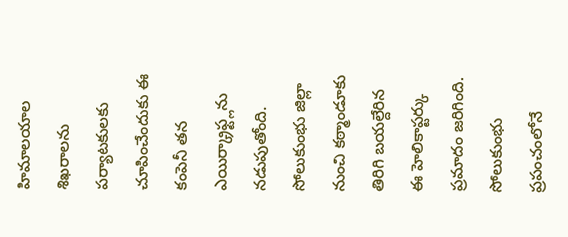హిమాలయాల శిఖరాలను పర్యాటకులకు చూపించేందుకు ఈ కంపెనీ తన ఎయిర్క్రాఫ్ట్లను నడుపుతోంది.
సోలుకుంభు జిల్లా నుంచి కఠ్మాండూకు తిరిగి బయల్దేరిన ఈ హెలికాప్టర్కు ప్రమాదం జరిగింది.
సోలుకుంభు ప్రపంచంలోనే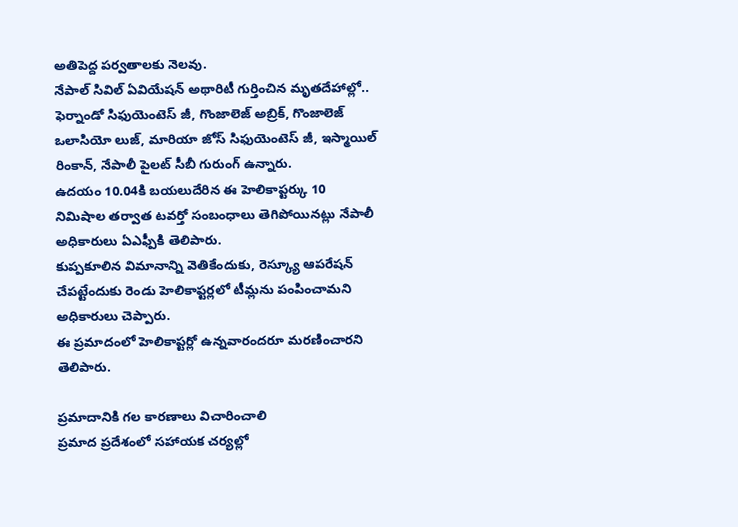అతిపెద్ద పర్వతాలకు నెలవు.
నేపాల్ సివిల్ ఏవియేషన్ అథారిటీ గుర్తించిన మృతదేహాల్లో.. ఫెర్నాండో సిఫుయెంటెస్ జీ, గొంజాలెజ్ అబ్రిక్, గొంజాలెజ్ ఒలాసియో లుజ్, మారియా జోస్ సిఫుయెంటెస్ జీ, ఇస్మాయిల్ రింకాన్, నేపాలీ పైలట్ సీబీ గురుంగ్ ఉన్నారు.
ఉదయం 10.04కి బయలుదేరిన ఈ హెలికాప్టర్కు 10 నిమిషాల తర్వాత టవర్తో సంబంధాలు తెగిపోయినట్లు నేపాలీ అధికారులు ఏఎఫ్పీకి తెలిపారు.
కుప్పకూలిన విమానాన్ని వెతికేందుకు, రెస్క్యూ ఆపరేషన్ చేపట్టేందుకు రెండు హెలికాప్టర్లలో టీమ్లను పంపించామని అధికారులు చెప్పారు.
ఈ ప్రమాదంలో హెలికాప్టర్లో ఉన్నవారందరూ మరణించారని తెలిపారు.

ప్రమాదానికి గల కారణాలు విచారించాలి
ప్రమాద ప్రదేశంలో సహాయక చర్యల్లో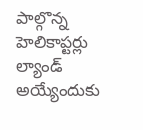పాల్గొన్న హెలికాప్టర్లు ల్యాండ్ అయ్యేందుకు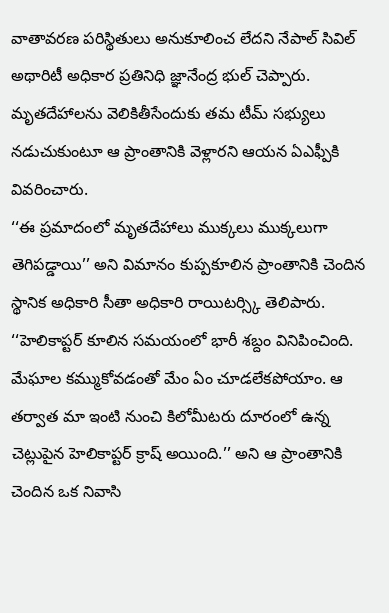వాతావరణ పరిస్థితులు అనుకూలించ లేదని నేపాల్ సివిల్ అథారిటీ అధికార ప్రతినిధి జ్ఞానేంద్ర భుల్ చెప్పారు.
మృతదేహాలను వెలికితీసేందుకు తమ టీమ్ సభ్యులు నడుచుకుంటూ ఆ ప్రాంతానికి వెళ్లారని ఆయన ఏఎఫ్పీకి వివరించారు.
‘‘ఈ ప్రమాదంలో మృతదేహాలు ముక్కలు ముక్కలుగా తెగిపడ్డాయి’’ అని విమానం కుప్పకూలిన ప్రాంతానికి చెందిన స్థానిక అధికారి సీతా అధికారి రాయిటర్స్కి తెలిపారు.
‘‘హెలికాప్టర్ కూలిన సమయంలో భారీ శబ్దం వినిపించింది. మేఘాల కమ్ముకోవడంతో మేం ఏం చూడలేకపోయాం. ఆ తర్వాత మా ఇంటి నుంచి కిలోమీటరు దూరంలో ఉన్న చెట్లుపైన హెలికాప్టర్ క్రాష్ అయింది.’’ అని ఆ ప్రాంతానికి చెందిన ఒక నివాసి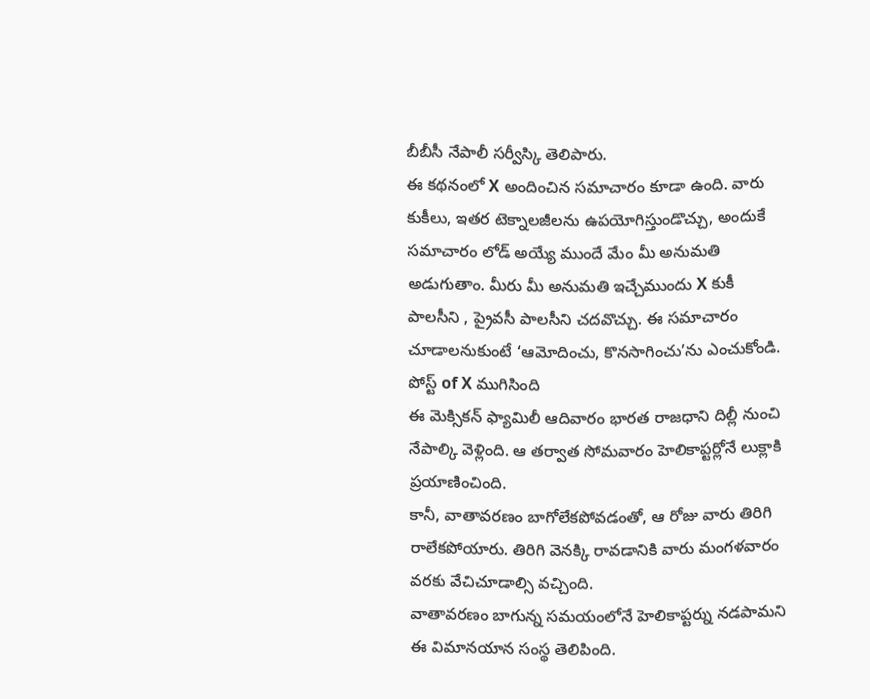బీబీసీ నేపాలీ సర్వీస్కి తెలిపారు.
ఈ కథనంలో X అందించిన సమాచారం కూడా ఉంది. వారు కుకీలు, ఇతర టెక్నాలజీలను ఉపయోగిస్తుండొచ్చు, అందుకే సమాచారం లోడ్ అయ్యే ముందే మేం మీ అనుమతి అడుగుతాం. మీరు మీ అనుమతి ఇచ్చేముందు X కుకీ పాలసీని , ప్రైవసీ పాలసీని చదవొచ్చు. ఈ సమాచారం చూడాలనుకుంటే ‘ఆమోదించు, కొనసాగించు’ను ఎంచుకోండి.
పోస్ట్ of X ముగిసింది
ఈ మెక్సికన్ ఫ్యామిలీ ఆదివారం భారత రాజధాని దిల్లీ నుంచి నేపాల్కి వెళ్లింది. ఆ తర్వాత సోమవారం హెలికాప్టర్లోనే లుక్లాకి ప్రయాణించింది.
కానీ, వాతావరణం బాగోలేకపోవడంతో, ఆ రోజు వారు తిరిగి రాలేకపోయారు. తిరిగి వెనక్కి రావడానికి వారు మంగళవారం వరకు వేచిచూడాల్సి వచ్చింది.
వాతావరణం బాగున్న సమయంలోనే హెలికాప్టర్ను నడపామని ఈ విమానయాన సంస్థ తెలిపింది.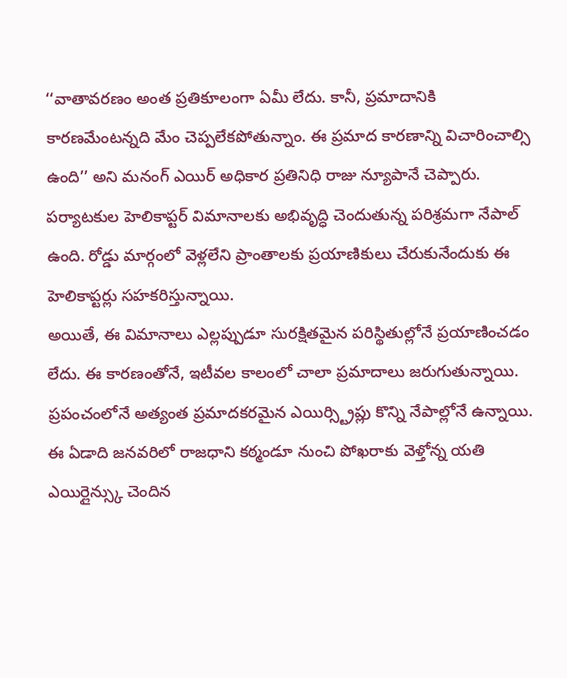‘‘వాతావరణం అంత ప్రతికూలంగా ఏమీ లేదు. కానీ, ప్రమాదానికి కారణమేంటన్నది మేం చెప్పలేకపోతున్నాం. ఈ ప్రమాద కారణాన్ని విచారించాల్సి ఉంది’’ అని మనంగ్ ఎయిర్ అధికార ప్రతినిధి రాజు న్యూపానే చెప్పారు.
పర్యాటకుల హెలికాప్టర్ విమానాలకు అభివృద్ధి చెందుతున్న పరిశ్రమగా నేపాల్ ఉంది. రోడ్డు మార్గంలో వెళ్లలేని ప్రాంతాలకు ప్రయాణికులు చేరుకునేందుకు ఈ హెలికాప్టర్లు సహకరిస్తున్నాయి.
అయితే, ఈ విమానాలు ఎల్లప్పుడూ సురక్షితమైన పరిస్థితుల్లోనే ప్రయాణించడం లేదు. ఈ కారణంతోనే, ఇటీవల కాలంలో చాలా ప్రమాదాలు జరుగుతున్నాయి.
ప్రపంచంలోనే అత్యంత ప్రమాదకరమైన ఎయిర్స్ట్రిప్లు కొన్ని నేపాల్లోనే ఉన్నాయి.
ఈ ఏడాది జనవరిలో రాజధాని కఠ్మండూ నుంచి పోఖరాకు వెళ్తోన్న యతి ఎయిర్లైన్స్కు చెందిన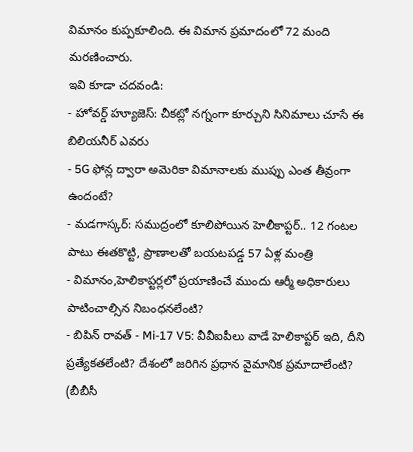విమానం కుప్పకూలింది. ఈ విమాన ప్రమాదంలో 72 మంది మరణించారు.
ఇవి కూడా చదవండి:
- హోవర్డ్ హ్యూజెస్: చీకట్లో నగ్నంగా కూర్చుని సినిమాలు చూసే ఈ బిలియనీర్ ఎవరు
- 5G ఫోన్ల ద్వారా అమెరికా విమానాలకు ముప్పు ఎంత తీవ్రంగా ఉందంటే?
- మడగాస్కర్: సముద్రంలో కూలిపోయిన హెలీకాప్టర్.. 12 గంటల పాటు ఈతకొట్టి, ప్రాణాలతో బయటపడ్డ 57 ఏళ్ల మంత్రి
- విమానం,హెలికాప్టర్లలో ప్రయాణించే ముందు ఆర్మీ అధికారులు పాటించాల్సిన నిబంధనలేంటి?
- బిపిన్ రావత్ - Mi-17 V5: వీవీఐపీలు వాడే హెలికాప్టర్ ఇది, దీని ప్రత్యేకతలేంటి? దేశంలో జరిగిన ప్రధాన వైమానిక ప్రమాదాలేంటి?
(బీబీసీ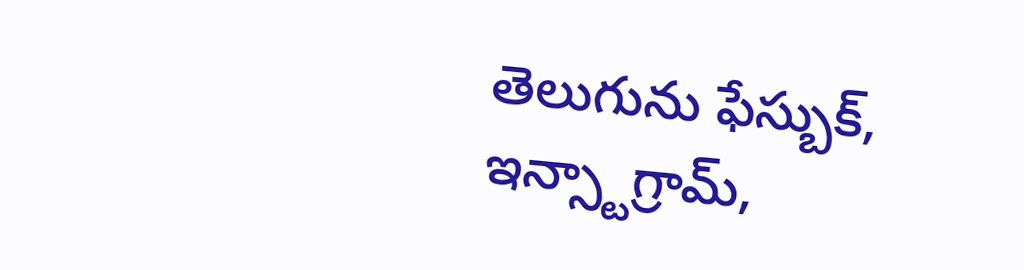తెలుగును ఫేస్బుక్, ఇన్స్టాగ్రామ్,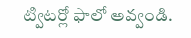ట్విటర్లో ఫాలో అవ్వండి.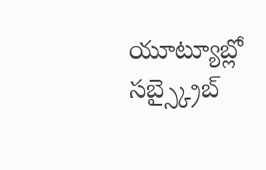యూట్యూబ్లో సబ్స్క్రైబ్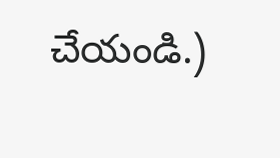చేయండి.)